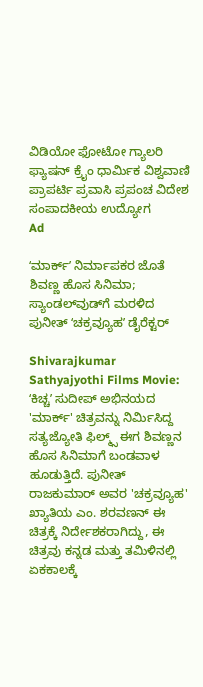ವಿಡಿಯೋ ಫೋಟೋ ಗ್ಯಾಲರಿ ಫ್ಯಾಷನ್ ಕ್ರೈಂ ಧಾರ್ಮಿಕ ವಿಶ್ವವಾಣಿ ಪ್ರಾಪರ್ಟಿ ಪ್ರವಾಸಿ ಪ್ರಪಂಚ ವಿದೇಶ ಸಂಪಾದಕೀಯ ಉದ್ಯೋಗ
Ad

ʻಮಾರ್ಕ್‌ʼ ನಿರ್ಮಾಪಕರ ಜೊತೆ ಶಿವಣ್ಣ ಹೊಸ ಸಿನಿಮಾ; ಸ್ಯಾಂಡಲ್‌ವುಡ್‌ಗೆ ಮರಳಿದ ಪುನೀತ್‌ ʻಚಕ್ರವ್ಯೂಹʼ ಡೈರೆಕ್ಟರ್‌

Shivarajkumar Sathyajyothi Films Movie: ʻಕಿಚ್ಚʼ ಸುದೀಪ್ ಅಭಿನಯದ 'ಮಾರ್ಕ್' ಚಿತ್ರವನ್ನು ನಿರ್ಮಿಸಿದ್ದ ಸತ್ಯಜ್ಯೋತಿ ಫಿಲ್ಮ್ಸ್ ಈಗ ಶಿವಣ್ಣನ ಹೊಸ ಸಿನಿಮಾಗೆ ಬಂಡವಾಳ ಹೂಡುತ್ತಿದೆ. ಪುನೀತ್ ರಾಜಕುಮಾರ್ ಅವರ 'ಚಕ್ರವ್ಯೂಹ' ಖ್ಯಾತಿಯ ಎಂ. ಶರವಣನ್ ಈ ಚಿತ್ರಕ್ಕೆ ನಿರ್ದೇಶಕರಾಗಿದ್ದು, ಈ ಚಿತ್ರವು ಕನ್ನಡ ಮತ್ತು ತಮಿಳಿನಲ್ಲಿ ಏಕಕಾಲಕ್ಕೆ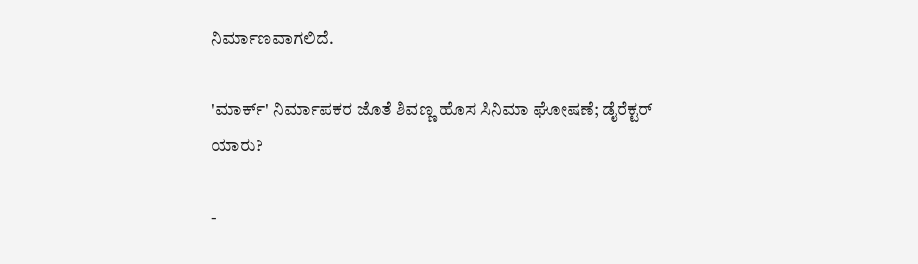ನಿರ್ಮಾಣವಾಗಲಿದೆ.

'ಮಾರ್ಕ್' ನಿರ್ಮಾಪಕರ ಜೊತೆ ಶಿವಣ್ಣ ಹೊಸ ಸಿನಿಮಾ ಘೋಷಣೆ; ಡೈರೆಕ್ಟರ್‌ ಯಾರು?

-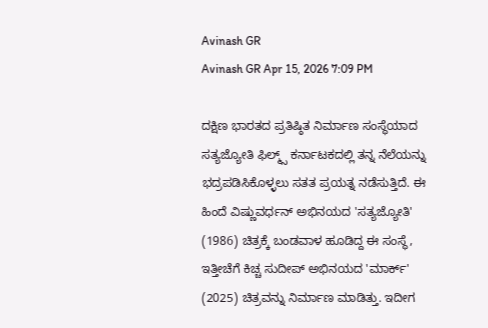Avinash GR
Avinash GR Apr 15, 2026 7:09 PM

ದಕ್ಷಿಣ ಭಾರತದ ಪ್ರತಿಷ್ಠಿತ ನಿರ್ಮಾಣ ಸಂಸ್ಥೆಯಾದ ಸತ್ಯಜ್ಯೋತಿ ಫಿಲ್ಮ್ಸ್ ಕರ್ನಾಟಕದಲ್ಲಿ ತನ್ನ ನೆಲೆಯನ್ನು ಭದ್ರಪಡಿಸಿಕೊಳ್ಳಲು ಸತತ ಪ್ರಯತ್ನ ನಡೆಸುತ್ತಿದೆ. ಈ ಹಿಂದೆ ವಿಷ್ಣುವರ್ಧನ್ ಅಭಿನಯದ 'ಸತ್ಯಜ್ಯೋತಿ' (1986) ಚಿತ್ರಕ್ಕೆ ಬಂಡವಾಳ ಹೂಡಿದ್ದ ಈ ಸಂಸ್ಥೆ, ಇತ್ತೀಚೆಗೆ ಕಿಚ್ಚ ಸುದೀಪ್ ಅಭಿನಯದ 'ಮಾರ್ಕ್' (2025) ಚಿತ್ರವನ್ನು ನಿರ್ಮಾಣ ಮಾಡಿತ್ತು. ಇದೀಗ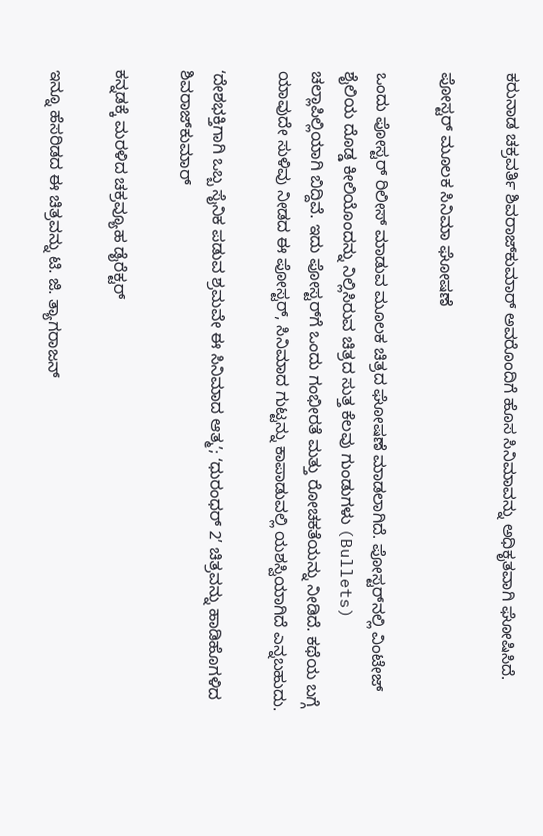ಕರುನಾಡ ಚಕ್ರವರ್ತಿ ಶಿವರಾಜ್‌ಕುಮಾರ್ ಅವರೊಂದಿಗೆ ಹೊಸ ಸಿನಿಮಾವನ್ನು ಅಧಿಕೃತವಾಗಿ ಘೋಷಿಸಿದೆ.

ಪೋಸ್ಟರ್‌ ಮೂಲಕ ಸಿನಿಮಾ ಘೋಷಣೆ

ಒಂದು ಪೋಸ್ಟರ್‌ ರಿಲೀಸ್ ಮಾಡುವ ಮೂಲಕ ಚಿತ್ರದ ಘೋಷಣೆ ಮಾಡಲಾಗಿದೆ. ಪೋಸ್ಟರ್‌ನಲ್ಲಿ ವಿಂಟೇಜ್ ಶೈಲಿಯ ದೊಡ್ಡ ಕೀಲಿಯೊಂದನ್ನು ನಿಲ್ಲಿಸಿರುವ ಚಿತ್ರದ ಸುತ್ತ ಕೆಲವು ಗುಂಡುಗಳು (Bullets) ಚಲ್ಲಾಪಿಲ್ಲಿಯಾಗಿ ಬಿದ್ದಿವೆ. ಇದು ಪೋಸ್ಟರ್‌ಗೆ ಒಂದು ಗಂಭೀರತೆ ಮತ್ತು ರೋಚಕತೆಯನ್ನು ನೀಡಿದೆ. ಕಥೆಯ ಬಗ್ಗೆ ಯಾವುದೇ ಸುಳಿವು ನೀಡದ ಈ ಪೋಸ್ಟರ್, ಸಿನಿಮಾದ ಗುಟ್ಟನ್ನು ಕಾಪಾಡುವಲ್ಲಿ ಯಶಸ್ವಿಯಾಗಿದೆ ಎನ್ನಬಹುದು.

ʻದೇಶಭಕ್ತಿಗಾಗಿ ಒಬ್ಬ ಸೈನಿಕ ಪಡುವ ಶ್ರಮವೇ ಈ ಸಿನಿಮಾದ ಆತ್ಮʼ; ʻಧುರಂಧರ್‌ 2ʼ ಚಿತ್ರವನ್ನು ಹಾಡಿಹೊಗಳಿದ ಶಿವರಾಜ್‌ಕುಮಾರ್‌

ಕನ್ನಡಕ್ಕೆ ಮರಳಿದ ಚಕ್ರವ್ಯೂಹ ಡೈರೆಕ್ಟರ್

ಇನ್ನೂ ಹೆಸರಿಡದ ಈ ಚಿತ್ರವನ್ನು ಟಿ. ಜಿ. ತ್ಯಾಗರಾಜನ್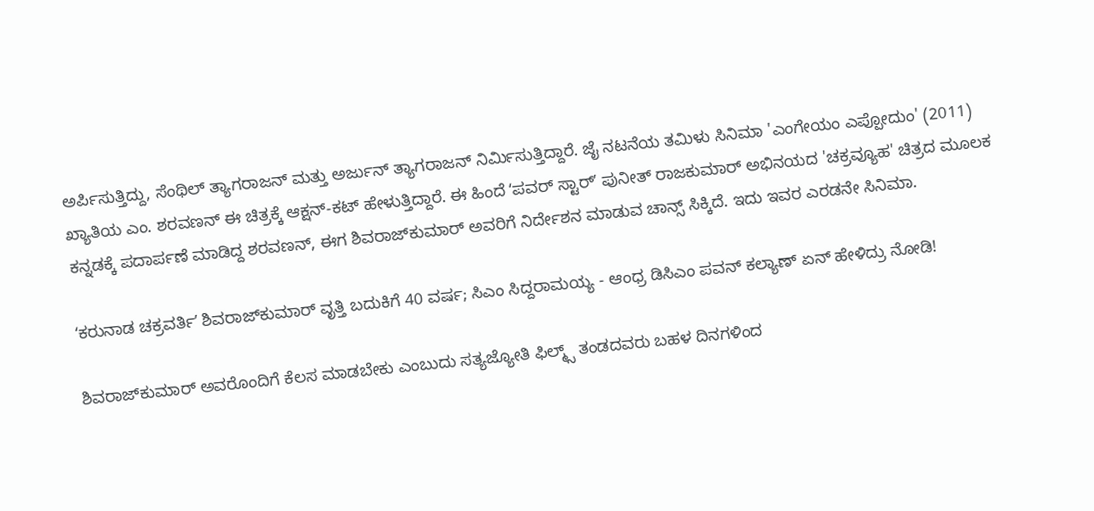ಅರ್ಪಿಸುತ್ತಿದ್ದು, ಸೆಂಥಿಲ್ ತ್ಯಾಗರಾಜನ್ ಮತ್ತು ಅರ್ಜುನ್ ತ್ಯಾಗರಾಜನ್ ನಿರ್ಮಿಸುತ್ತಿದ್ದಾರೆ. ಜೈ ನಟನೆಯ ತಮಿಳು ಸಿನಿಮಾ 'ಎಂಗೇಯಂ ಎಪ್ಪೋದುಂ' (2011) ಖ್ಯಾತಿಯ ಎಂ. ಶರವಣನ್ ಈ ಚಿತ್ರಕ್ಕೆ ಆಕ್ಷನ್-ಕಟ್ ಹೇಳುತ್ತಿದ್ದಾರೆ. ಈ ಹಿಂದೆ ʻಪವರ್‌ ಸ್ಟಾರ್‌ʼ ಪುನೀತ್ ರಾಜಕುಮಾರ್ ಅಭಿನಯದ 'ಚಕ್ರವ್ಯೂಹ' ಚಿತ್ರದ ಮೂಲಕ ಕನ್ನಡಕ್ಕೆ ಪದಾರ್ಪಣೆ ಮಾಡಿದ್ದ ಶರವಣನ್, ಈಗ ಶಿವರಾಜ್‌ಕುಮಾರ್‌ ಅವರಿಗೆ ನಿರ್ದೇಶನ ಮಾಡುವ ಚಾನ್ಸ್‌ ಸಿಕ್ಕಿದೆ. ಇದು ಇವರ ಎರಡನೇ ಸಿನಿಮಾ.

ʻಕರುನಾಡ ಚಕ್ರವರ್ತಿʼ ಶಿವರಾಜ್‌ಕುಮಾರ್‌ ವೃತ್ತಿ ಬದುಕಿಗೆ 40 ವರ್ಷ; ಸಿಎಂ ಸಿದ್ದರಾಮಯ್ಯ - ಆಂಧ್ರ ಡಿಸಿಎಂ ಪವನ್‌ ಕಲ್ಯಾಣ್‌ ಏನ್‌ ಹೇಳಿದ್ರು ನೋಡಿ!

ಶಿವರಾಜ್‌ಕುಮಾರ್ ಅವರೊಂದಿಗೆ ಕೆಲಸ ಮಾಡಬೇಕು ಎಂಬುದು ಸತ್ಯಜ್ಯೋತಿ ಫಿಲ್ಮ್ಸ್‌ ತಂಡದವರು ಬಹಳ ದಿನಗಳಿಂದ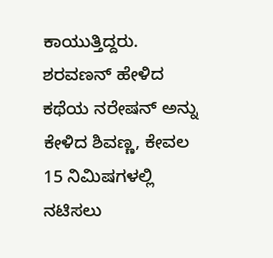ಕಾಯುತ್ತಿದ್ದರು. ಶರವಣನ್ ಹೇಳಿದ ಕಥೆಯ ನರೇಷನ್‌ ಅನ್ನು ಕೇಳಿದ ಶಿವಣ್ಣ, ಕೇವಲ 15 ನಿಮಿಷಗಳಲ್ಲಿ ನಟಿಸಲು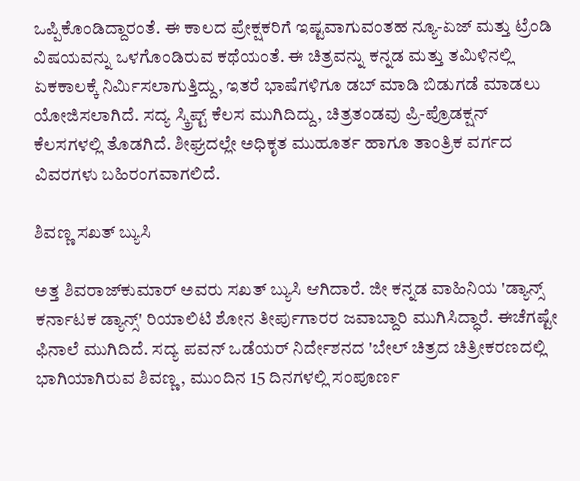ಒಪ್ಪಿಕೊಂಡಿದ್ದಾರಂತೆ. ಈ ಕಾಲದ ಪ್ರೇಕ್ಷಕರಿಗೆ ಇಷ್ಟವಾಗುವಂತಹ ನ್ಯೂ-ಏಜ್ ಮತ್ತು ಟ್ರೆಂಡಿ ವಿಷಯವನ್ನು ಒಳಗೊಂಡಿರುವ ಕಥೆಯಂತೆ. ಈ ಚಿತ್ರವನ್ನು ಕನ್ನಡ ಮತ್ತು ತಮಿಳಿನಲ್ಲಿ ಏಕಕಾಲಕ್ಕೆ ನಿರ್ಮಿಸಲಾಗುತ್ತಿದ್ದು, ಇತರೆ ಭಾಷೆಗಳಿಗೂ ಡಬ್ ಮಾಡಿ ಬಿಡುಗಡೆ ಮಾಡಲು ಯೋಜಿಸಲಾಗಿದೆ. ಸದ್ಯ ಸ್ಕ್ರಿಪ್ಟ್ ಕೆಲಸ ಮುಗಿದಿದ್ದು, ಚಿತ್ರತಂಡವು ಪ್ರಿ-ಪ್ರೊಡಕ್ಷನ್ ಕೆಲಸಗಳಲ್ಲಿ ತೊಡಗಿದೆ. ಶೀಘ್ರದಲ್ಲೇ ಅಧಿಕೃತ ಮುಹೂರ್ತ ಹಾಗೂ ತಾಂತ್ರಿಕ ವರ್ಗದ ವಿವರಗಳು ಬಹಿರಂಗವಾಗಲಿದೆ.

ಶಿವಣ್ಣ ಸಖತ್ ಬ್ಯುಸಿ

ಅತ್ತ ಶಿವರಾಜ್‌ಕುಮಾರ್ ಅವರು ಸಖತ್‌ ಬ್ಯುಸಿ ಆಗಿದಾರೆ. ಜೀ ಕನ್ನಡ ವಾಹಿನಿಯ 'ಡ್ಯಾನ್ಸ್ ಕರ್ನಾಟಕ ಡ್ಯಾನ್ಸ್' ರಿಯಾಲಿಟಿ ಶೋನ ತೀರ್ಪುಗಾರರ ಜವಾಬ್ದಾರಿ ಮುಗಿಸಿದ್ಧಾರೆ. ಈಚೆಗಷ್ಟೇ ಫಿನಾಲೆ ಮುಗಿದಿದೆ. ಸದ್ಯ ಪವನ್ ಒಡೆಯರ್ ನಿರ್ದೇಶನದ 'ಬೇಲ್ ಚಿತ್ರದ ಚಿತ್ರೀಕರಣದಲ್ಲಿ ಭಾಗಿಯಾಗಿರುವ ಶಿವಣ್ಣ, ಮುಂದಿನ 15 ದಿನಗಳಲ್ಲಿ ಸಂಪೂರ್ಣ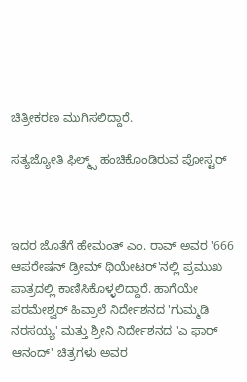ಚಿತ್ರೀಕರಣ ಮುಗಿಸಲಿದ್ದಾರೆ.

ಸತ್ಯಜ್ಯೋತಿ ಫಿಲ್ಮ್ಸ್‌ ಹಂಚಿಕೊಂಡಿರುವ ಪೋಸ್ಟರ್‌



ಇದರ ಜೊತೆಗೆ ಹೇಮಂತ್ ಎಂ. ರಾವ್ ಅವರ '666 ಆಪರೇಷನ್ ಡ್ರೀಮ್ ಥಿಯೇಟರ್'ನಲ್ಲಿ ಪ್ರಮುಖ ಪಾತ್ರದಲ್ಲಿ ಕಾಣಿಸಿಕೊಳ್ಳಲಿದ್ದಾರೆ. ಹಾಗೆಯೇ ಪರಮೇಶ್ವರ್ ಹಿವ್ರಾಲೆ ನಿರ್ದೇಶನದ 'ಗುಮ್ಮಡಿ ನರಸಯ್ಯ' ಮತ್ತು ಶ್ರೀನಿ ನಿರ್ದೇಶನದ 'ಎ ಫಾರ್ ಆನಂದ್' ಚಿತ್ರಗಳು ಅವರ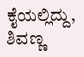ಕೈಯಲ್ಲಿದ್ದು, ಶಿವಣ್ಣ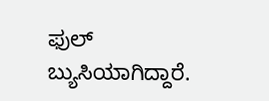ಫುಲ್ ಬ್ಯುಸಿಯಾಗಿದ್ದಾರೆ.